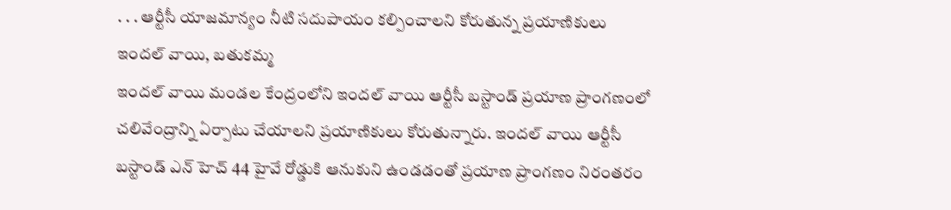. . . ఆర్టీసీ యాజమాన్యం నీటి సదుపాయం కల్పించాలని కోరుతున్న ప్రయాణికులు
ఇందల్ వాయి, బతుకమ్మ
ఇందల్ వాయి మండల కేంద్రంలోని ఇందల్ వాయి ఆర్టీసీ బస్టాండ్ ప్రయాణ ప్రాంగణంలో చలివేంద్రాన్ని ఏర్పాటు చేయాలని ప్రయాణికులు కోరుతున్నారు. ఇందల్ వాయి ఆర్టీసీ బస్టాండ్ ఎన్ హెచ్ 44 హైవే రోడ్డుకి ఆనుకుని ఉండడంతో ప్రయాణ ప్రాంగణం నిరంతరం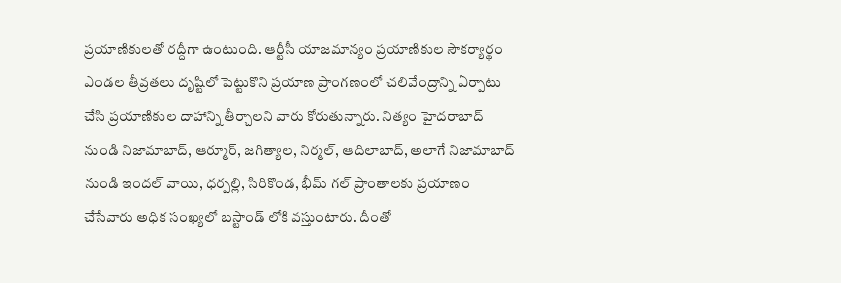ప్రయాణికులతో రద్దీగా ఉంటుంది. ఆర్టీసీ యాజమాన్యం ప్రయాణికుల సౌకర్యార్థం ఎండల తీవ్రతలు దృష్టిలో పెట్టుకొని ప్రయాణ ప్రాంగణంలో చలివేంద్రాన్ని ఏర్పాటు చేసి ప్రయాణికుల దాహాన్ని తీర్చాలని వారు కోరుతున్నారు. నిత్యం హైదరాబాద్ నుండి నిజామాబాద్, ఆర్మూర్, జగిత్యాల, నిర్మల్, ఆదిలాబాద్, అలాగే నిజామాబాద్ నుండి ఇందల్ వాయి, ధర్పల్లి, సిరికొండ, భీమ్ గల్ ప్రాంతాలకు ప్రయాణం చేసేవారు అధిక సంఖ్యలో బస్టాండ్ లోకి వస్తుంటారు. దీంతో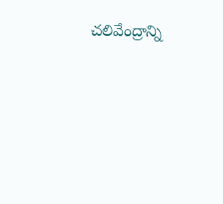చలివేంద్రాన్ని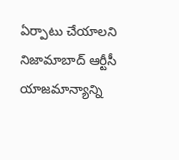ఏర్పాటు చేయాలని నిజామాబాద్ ఆర్టీసీ యాజమాన్యాన్ని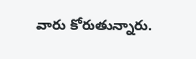వారు కోరుతున్నారు.